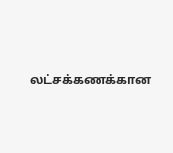லட்சக்கணக்கான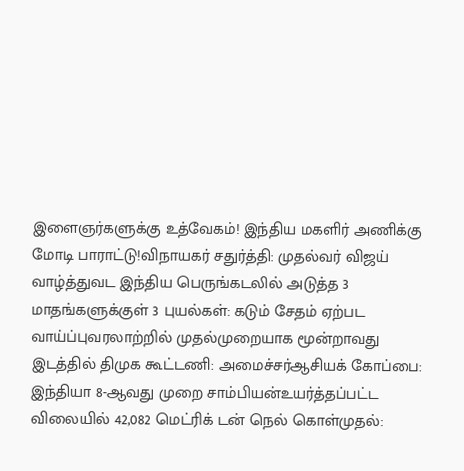இளைஞர்களுக்கு உத்வேகம்! இந்திய மகளிர் அணிக்கு மோடி பாராட்டு!விநாயகர் சதுர்த்தி: முதல்வர் விஜய் வாழ்த்துவட இந்திய பெருங்கடலில் அடுத்த 3 மாதங்களுக்குள் 3 புயல்கள்: கடும் சேதம் ஏற்பட வாய்ப்புவரலாற்றில் முதல்முறையாக மூன்றாவது இடத்தில் திமுக கூட்டணி: அமைச்சர்ஆசியக் கோப்பை: இந்தியா 8-ஆவது முறை சாம்பியன்உயர்த்தப்பட்ட விலையில் 42,082 மெட்ரிக் டன் நெல் கொள்முதல்: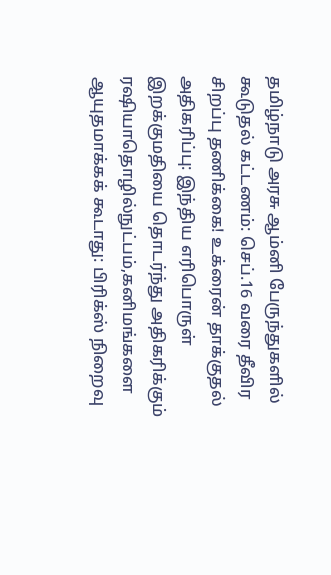தமிழ்நாடு அரசு ஆம்னி பேருந்துகளில் கூடுதல் கட்டணம்: செப்.16 வரை தீவிர சிறப்பு தணிக்கை! உக்ரைன் தாக்குதல் அதிகரிப்பு: இந்திய எரிபொருள் இறக்குமதியை தொடர்ந்து அதிகரிக்கும் ரஷியாதொழில்நுட்பம்,கனிமங்களை ஆயுதமாக்கக் கூடாது: பிரிக்ஸ் நிறைவு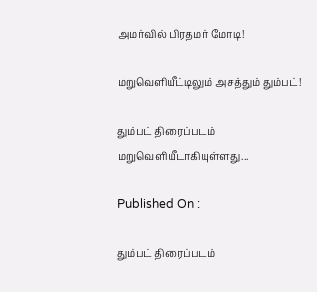அமர்வில் பிரதமர் மோடி!

மறுவெளியீட்டிலும் அசத்தும் தும்பட்!

தும்பட் திரைப்படம் மறுவெளியீடாகியுள்ளது...

Published On :

தும்பட் திரைப்படம்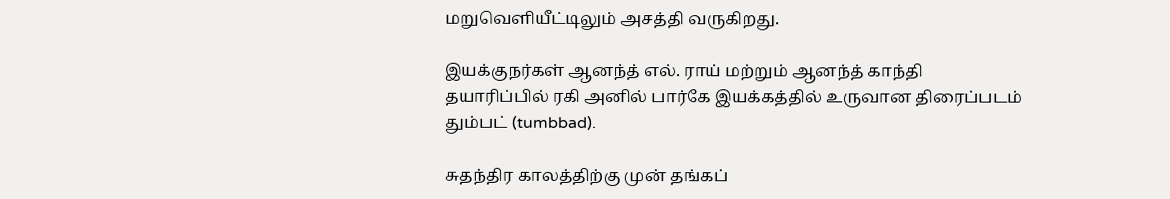மறுவெளியீட்டிலும் அசத்தி வருகிறது.

இயக்குநர்கள் ஆனந்த் எல். ராய் மற்றும் ஆனந்த் காந்தி தயாரிப்பில் ரகி அனில் பார்கே இயக்கத்தில் உருவான திரைப்படம் தும்பட் (tumbbad).

சுதந்திர காலத்திற்கு முன் தங்கப்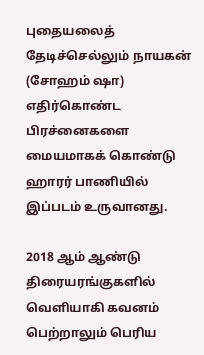புதையலைத் தேடிச்செல்லும் நாயகன் (சோஹம் ஷா) எதிர்கொண்ட பிரச்னைகளை மையமாகக் கொண்டு ஹாரர் பாணியில் இப்படம் உருவானது.

2018 ஆம் ஆண்டு திரையரங்குகளில் வெளியாகி கவனம் பெற்றாலும் பெரிய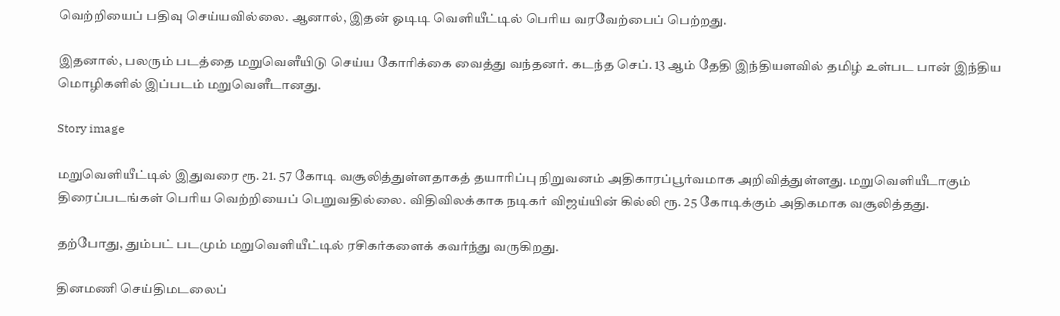வெற்றியைப் பதிவு செய்யவில்லை. ஆனால், இதன் ஓடிடி வெளியீட்டில் பெரிய வரவேற்பைப் பெற்றது.

இதனால், பலரும் படத்தை மறுவெளீயிடு செய்ய கோரிக்கை வைத்து வந்தனர். கடந்த செப். 13 ஆம் தேதி இந்தியளவில் தமிழ் உள்பட பான் இந்திய மொழிகளில் இப்படம் மறுவெளீடானது.

Story image

மறுவெளியீட்டில் இதுவரை ரூ. 21. 57 கோடி வசூலித்துள்ளதாகத் தயாரிப்பு நிறுவனம் அதிகாரப்பூர்வமாக அறிவித்துள்ளது. மறுவெளியீடாகும் திரைப்படங்கள் பெரிய வெற்றியைப் பெறுவதில்லை. விதிவிலக்காக நடிகர் விஜய்யின் கில்லி ரூ. 25 கோடிக்கும் அதிகமாக வசூலித்தது.

தற்போது, தும்பட் படமும் மறுவெளியீட்டில் ரசிகர்களைக் கவர்ந்து வருகிறது.

தினமணி செய்திமடலைப்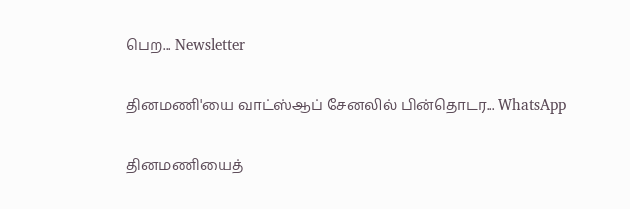பெற... Newsletter

தினமணி'யை வாட்ஸ்ஆப் சேனலில் பின்தொடர... WhatsApp

தினமணியைத்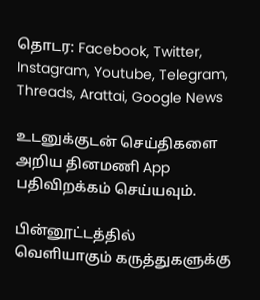தொடர: Facebook, Twitter, Instagram, Youtube, Telegram, Threads, Arattai, Google News

உடனுக்குடன் செய்திகளை அறிய தினமணி App பதிவிறக்கம் செய்யவும்.

பின்னூட்டத்தில் வெளியாகும் கருத்துகளுக்கு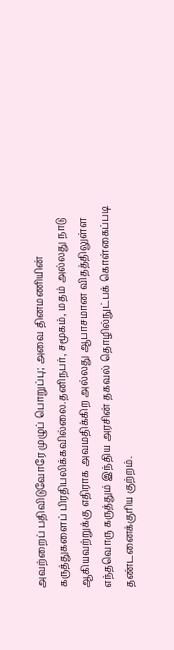அவற்றைப் பதிவிடுவோரே முழுப் பொறுப்பு; அவை தினமணியின் கருத்துகளைப் பிரதிபலிக்கவில்லை.தனிநபர், சமூகம், மதம் அல்லது நாடு ஆகியவற்றுக்கு எதிராக அவமதிக்கிற அல்லது ஆபாசமான விதத்திலுள்ள எந்தவொரு கருத்தும் இந்திய அரசின் தகவல் தொழில்நுட்பக் கொள்கைப்படி தண்டனைக்குரிய குற்றம்.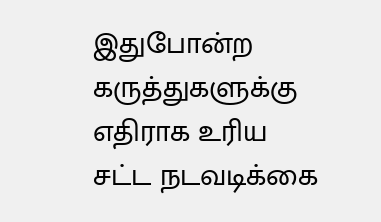இதுபோன்ற கருத்துகளுக்கு எதிராக உரிய சட்ட நடவடிக்கை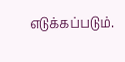எடுக்கப்படும்.